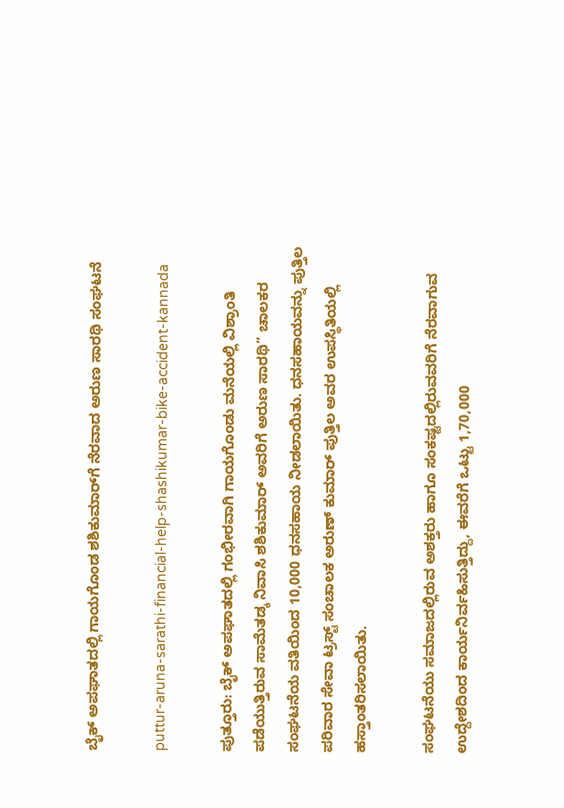ಬೈಕ್ ಅಪಘಾತದಲ್ಲಿ ಗಾಯಗೊಂಡ ಶಶಿಕುಮಾರ್‌ಗೆ ನೆರವಾದ ಅರುಣ ಸಾರಥಿ ಸಂಘಟನೆ

puttur-aruna-sarathi-financial-help-shashikumar-bike-accident-kannada

ಪುತ್ತೂರು: ಬೈಕ್ ಅಪಘಾತದಲ್ಲಿ ಗಂಭೀರವಾಗಿ ಗಾಯಗೊಂಡು ಮನೆಯಲ್ಲಿ ವಿಶ್ರಾಂತಿ ಪಡೆಯುತ್ತಿರುವ ಸಾಮೆತಡ್ಕ ನಿವಾಸಿ ಶಶಿಕುಮಾರ್ ಅವರಿಗೆ ಅರುಣ ಸಾರಥಿ” ಚಾಲಕರ ಸಂಘಟನೆಯ ವತಿಯಿಂದ 10,000 ಧನಸಹಾಯ ನೀಡಲಾಯಿತು. ಧನಸಹಾಯವನ್ನು ಪುತ್ತಿಲ ಪರಿವಾರ ಸೇವಾ ಟ್ರಸ್ಟ್ ಸಂಚಾಲಕ ಅರುಣ್ ಕುಮಾರ್ ಪುತ್ತಿಲ ಅವರ ಉಪಸ್ಥಿತಿಯಲ್ಲಿ ಹಸ್ತಾಂತರಿಸಲಾಯಿತು.

ಸಂಘಟನೆಯು ಸಮಾಜದಲ್ಲಿರುವ ಅಶಕ್ತರು ಹಾಗೂ ಸಂಕಷ್ಟದಲ್ಲಿರುವವರಿಗೆ ನೆರವಾಗುವ ಉದ್ದೇಶದಿಂದ ಕಾರ್ಯನಿರ್ವಹಿಸುತ್ತಿದ್ದು, ಈವರೆಗೆ ಒಟ್ಟು 1,70,000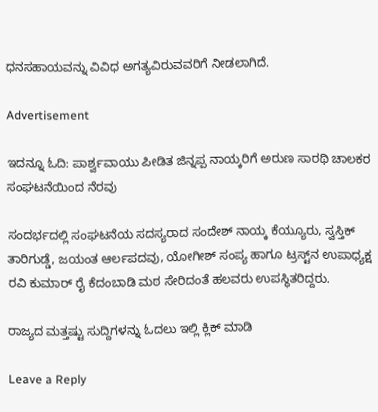ಧನಸಹಾಯವನ್ನು ವಿವಿಧ ಅಗತ್ಯವಿರುವವರಿಗೆ ನೀಡಲಾಗಿದೆ.

Advertisement

ಇದನ್ನೂ ಓದಿ: ಪಾರ್ಶ್ವವಾಯು ಪೀಡಿತ ಜಿನ್ನಪ್ಪ ನಾಯ್ಕರಿಗೆ ಅರುಣ ಸಾರಥಿ ಚಾಲಕರ ಸಂಘಟನೆಯಿಂದ ನೆರವು

ಸಂದರ್ಭದಲ್ಲಿ ಸಂಘಟನೆಯ ಸದಸ್ಯರಾದ ಸಂದೇಶ್ ನಾಯ್ಕ ಕೆಯ್ಯೂರು, ಸ್ವಸ್ತಿಕ್ ತಾರಿಗುಡ್ಡೆ, ಜಯಂತ ಆರ್ಲಪದವು, ಯೋಗೀಶ್ ಸಂಪ್ಯ ಹಾಗೂ ಟ್ರಸ್ಟ್‌ನ ಉಪಾಧ್ಯಕ್ಷ ರವಿ ಕುಮಾರ್ ರೈ ಕೆದಂಬಾಡಿ ಮಠ ಸೇರಿದಂತೆ ಹಲವರು ಉಪಸ್ಥಿತರಿದ್ದರು.

ರಾಜ್ಯದ ಮತ್ತಷ್ಟು ಸುದ್ದಿಗಳನ್ನು ಓದಲು ಇಲ್ಲಿ ಕ್ಲಿಕ್‌ ಮಾಡಿ

Leave a Reply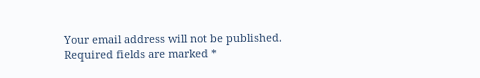Your email address will not be published. Required fields are marked *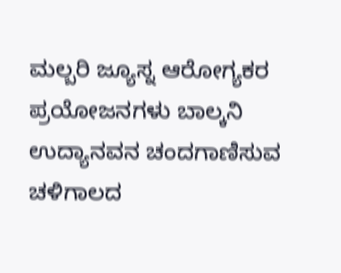ಮಲ್ಬರಿ ಜ್ಯೂಸ್ನ ಆರೋಗ್ಯಕರ ಪ್ರಯೋಜನಗಳು ಬಾಲ್ಕನಿ ಉದ್ಯಾನವನ ಚಂದಗಾಣಿಸುವ ಚಳಿಗಾಲದ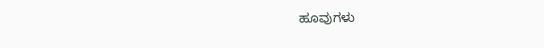ಹೂವುಗಳು